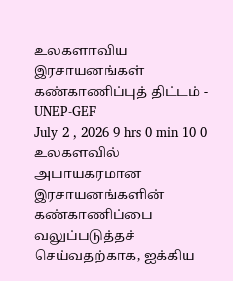உலகளாவிய இரசாயனங்கள் கண்காணிப்புத் திட்டம் - UNEP-GEF
July 2 , 2026 9 hrs 0 min 10 0
உலகளவில் அபாயகரமான இரசாயனங்களின் கண்காணிப்பை வலுப்படுத்தச் செய்வதற்காக, ஐக்கிய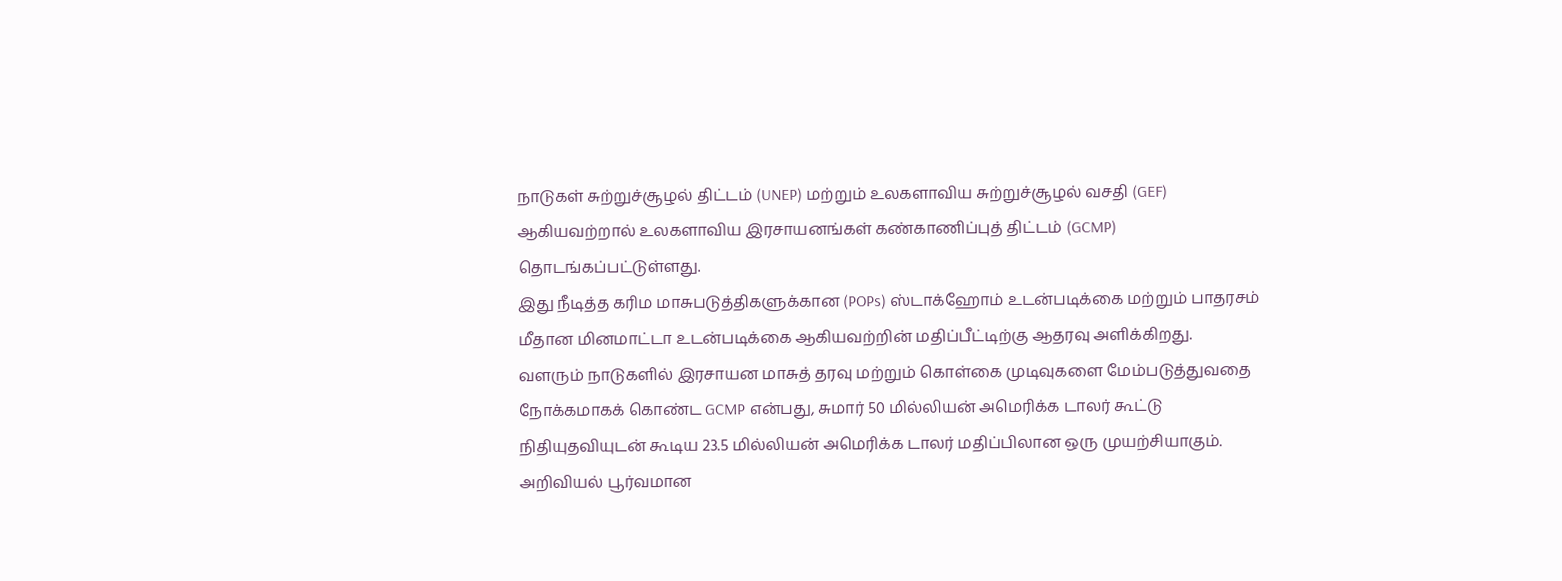நாடுகள் சுற்றுச்சூழல் திட்டம் (UNEP) மற்றும் உலகளாவிய சுற்றுச்சூழல் வசதி (GEF) ஆகியவற்றால் உலகளாவிய இரசாயனங்கள் கண்காணிப்புத் திட்டம் (GCMP) தொடங்கப்பட்டுள்ளது.
இது நீடித்த கரிம மாசுபடுத்திகளுக்கான (POPs) ஸ்டாக்ஹோம் உடன்படிக்கை மற்றும் பாதரசம் மீதான மினமாட்டா உடன்படிக்கை ஆகியவற்றின் மதிப்பீட்டிற்கு ஆதரவு அளிக்கிறது.
வளரும் நாடுகளில் இரசாயன மாசுத் தரவு மற்றும் கொள்கை முடிவுகளை மேம்படுத்துவதை நோக்கமாகக் கொண்ட GCMP என்பது, சுமார் 50 மில்லியன் அமெரிக்க டாலர் கூட்டு நிதியுதவியுடன் கூடிய 23.5 மில்லியன் அமெரிக்க டாலர் மதிப்பிலான ஒரு முயற்சியாகும்.
அறிவியல் பூர்வமான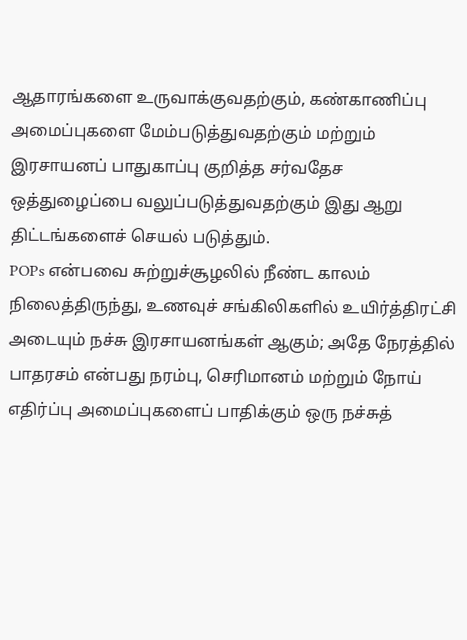ஆதாரங்களை உருவாக்குவதற்கும், கண்காணிப்பு அமைப்புகளை மேம்படுத்துவதற்கும் மற்றும் இரசாயனப் பாதுகாப்பு குறித்த சர்வதேச ஒத்துழைப்பை வலுப்படுத்துவதற்கும் இது ஆறு திட்டங்களைச் செயல் படுத்தும்.
POPs என்பவை சுற்றுச்சூழலில் நீண்ட காலம் நிலைத்திருந்து, உணவுச் சங்கிலிகளில் உயிர்த்திரட்சி அடையும் நச்சு இரசாயனங்கள் ஆகும்; அதே நேரத்தில் பாதரசம் என்பது நரம்பு, செரிமானம் மற்றும் நோய் எதிர்ப்பு அமைப்புகளைப் பாதிக்கும் ஒரு நச்சுத்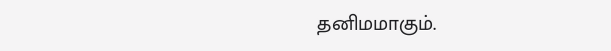தனிமமாகும்.